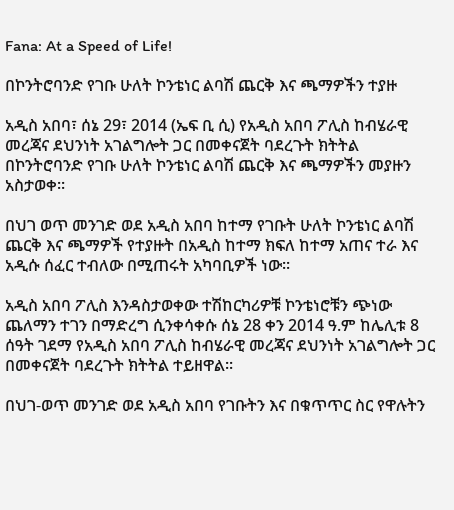Fana: At a Speed of Life!

በኮንትሮባንድ የገቡ ሁለት ኮንቴነር ልባሽ ጨርቅ እና ጫማዎችን ተያዙ

አዲስ አበባ፣ ሰኔ 29፣ 2014 (ኤፍ ቢ ሲ) የአዲስ አበባ ፖሊስ ከብሄራዊ መረጃና ደህንነት አገልግሎት ጋር በመቀናጀት ባደረጉት ክትትል በኮንትሮባንድ የገቡ ሁለት ኮንቴነር ልባሽ ጨርቅ እና ጫማዎችን መያዙን አስታወቀ፡፡

በህገ ወጥ መንገድ ወደ አዲስ አበባ ከተማ የገቡት ሁለት ኮንቴነር ልባሽ ጨርቅ እና ጫማዎች የተያዙት በአዲስ ከተማ ክፍለ ከተማ አጠና ተራ እና አዲሱ ሰፈር ተብለው በሚጠሩት አካባቢዎች ነው፡፡

አዲስ አበባ ፖሊስ እንዳስታወቀው ተሽከርካሪዎቹ ኮንቴነሮቹን ጭነው ጨለማን ተገን በማድረግ ሲንቀሳቀሱ ሰኔ 28 ቀን 2014 ዓ.ም ከሌሊቱ 8 ሰዓት ገደማ የአዲስ አበባ ፖሊስ ከብሄራዊ መረጃና ደህንነት አገልግሎት ጋር በመቀናጀት ባደረጉት ክትትል ተይዘዋል፡፡

በህገ-ወጥ መንገድ ወደ አዲስ አበባ የገቡትን እና በቁጥጥር ስር የዋሉትን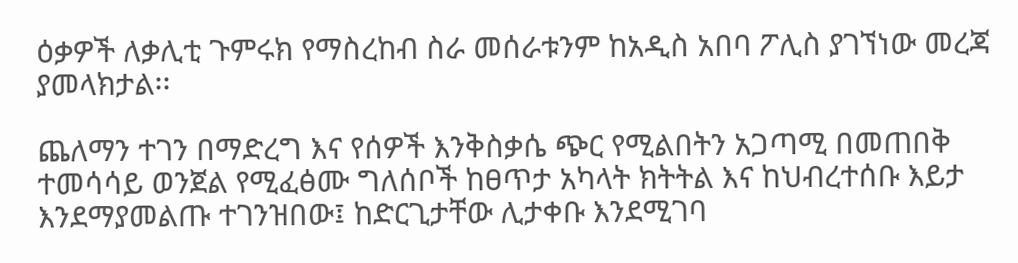ዕቃዎች ለቃሊቲ ጉምሩክ የማስረከብ ስራ መሰራቱንም ከአዲስ አበባ ፖሊስ ያገኘነው መረጃ ያመላክታል፡፡

ጨለማን ተገን በማድረግ እና የሰዎች እንቅስቃሴ ጭር የሚልበትን አጋጣሚ በመጠበቅ ተመሳሳይ ወንጀል የሚፈፅሙ ግለሰቦች ከፀጥታ አካላት ክትትል እና ከህብረተሰቡ እይታ እንደማያመልጡ ተገንዝበው፤ ከድርጊታቸው ሊታቀቡ እንደሚገባ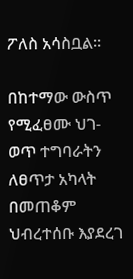ፖለስ አሳስቧል፡፡

በከተማው ውስጥ የሚፈፀሙ ህገ-ወጥ ተግባራትን ለፀጥታ አካላት በመጠቆም ህብረተሰቡ እያደረገ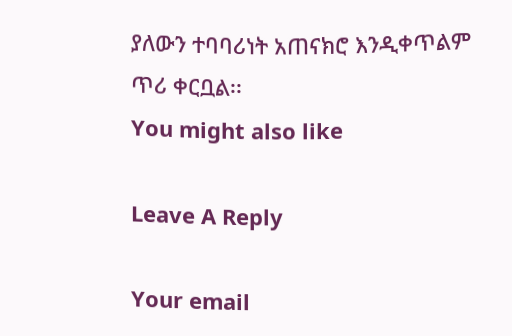ያለውን ተባባሪነት አጠናክሮ እንዲቀጥልም ጥሪ ቀርቧል፡፡
You might also like

Leave A Reply

Your email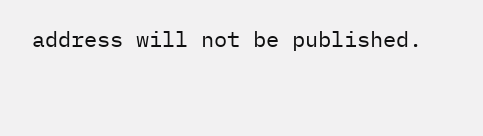address will not be published.